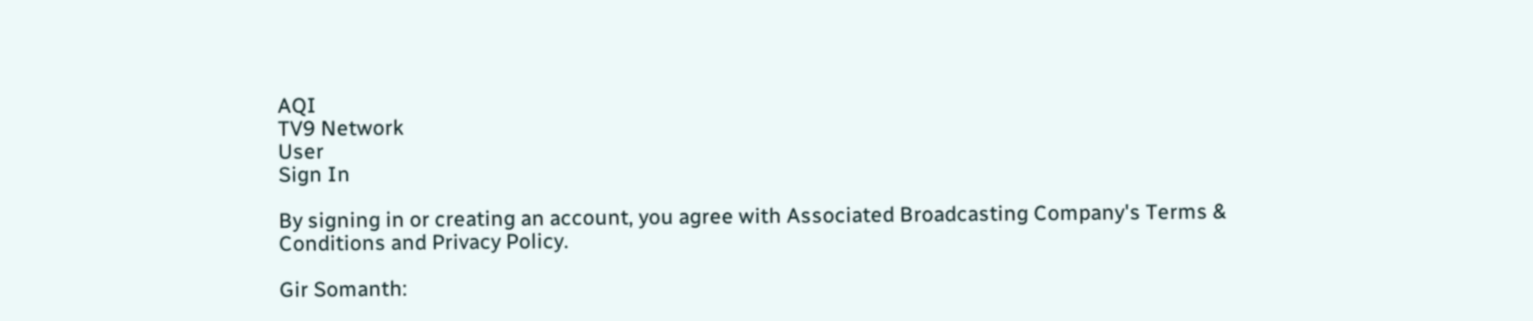AQI
TV9 Network
User
Sign In

By signing in or creating an account, you agree with Associated Broadcasting Company's Terms & Conditions and Privacy Policy.

Gir Somanth: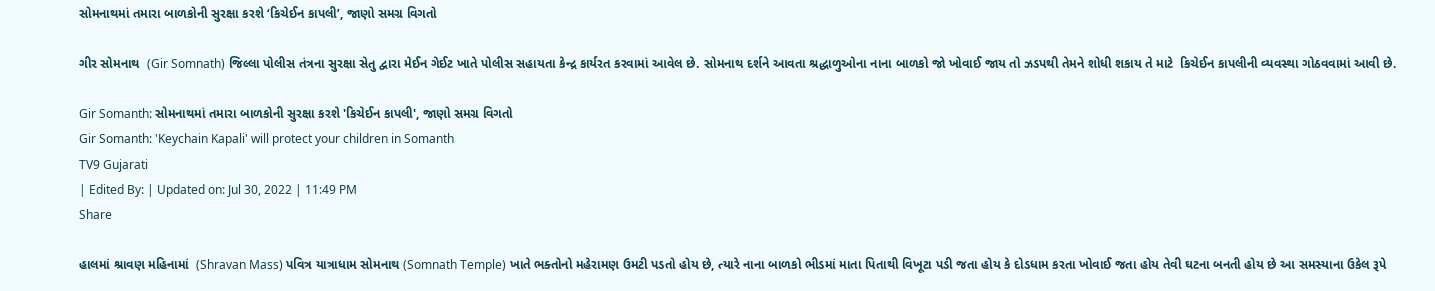સોમનાથમાં તમારા બાળકોની સુરક્ષા કરશે ‘કિચેઈન કાપલી’, જાણો સમગ્ર વિગતો

ગીર સોમનાથ  (Gir Somnath) જિલ્લા પોલીસ તંત્રના સુરક્ષા સેતુ દ્વારા મેઈન ગેઈટ ખાતે પોલીસ સહાયતા કેન્દ્ર કાર્યરત કરવામાં આવેલ છે. સોમનાથ દર્શને આવતા શ્રદ્ધાળુઓના નાના બાળકો જો ખોવાઈ જાય તો ઝડપથી તેમને શોધી શકાય તે માટે  કિચેઈન કાપલીની વ્યવસ્થા ગોઠવવામાં આવી છે.

Gir Somanth: સોમનાથમાં તમારા બાળકોની સુરક્ષા કરશે 'કિચેઈન કાપલી', જાણો સમગ્ર વિગતો
Gir Somanth: 'Keychain Kapali' will protect your children in Somanth
TV9 Gujarati
| Edited By: | Updated on: Jul 30, 2022 | 11:49 PM
Share

હાલમાં શ્રાવણ મહિનામાં  (Shravan Mass) પવિત્ર યાત્રાધામ સોમનાથ (Somnath Temple) ખાતે ભક્તોનો મહેરામણ ઉમટી પડતો હોય છે, ત્યારે નાના બાળકો ભીડમાં માતા પિતાથી વિખૂટા પડી જતા હોય કે દોડધામ કરતા ખોવાઈ જતા હોય તેવી ઘટના બનતી હોય છે આ સમસ્યાના ઉકેલ રૂપે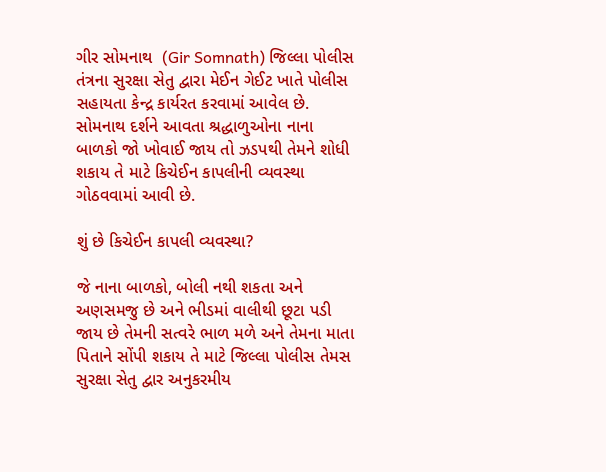ગીર સોમનાથ  (Gir Somnath) જિલ્લા પોલીસ તંત્રના સુરક્ષા સેતુ દ્વારા મેઈન ગેઈટ ખાતે પોલીસ સહાયતા કેન્દ્ર કાર્યરત કરવામાં આવેલ છે. સોમનાથ દર્શને આવતા શ્રદ્ધાળુઓના નાના બાળકો જો ખોવાઈ જાય તો ઝડપથી તેમને શોધી શકાય તે માટે કિચેઈન કાપલીની વ્યવસ્થા ગોઠવવામાં આવી છે.

શું છે કિચેઈન કાપલી વ્યવસ્થા?

જે નાના બાળકો, બોલી નથી શકતા અને અણસમજુ છે અને ભીડમાં વાલીથી છૂટા પડી જાય છે તેમની સત્વરે ભાળ મળે અને તેમના માતા પિતાને સોંપી શકાય તે માટે જિલ્લા પોલીસ તેમસ સુરક્ષા સેતુ દ્વાર અનુકરમીય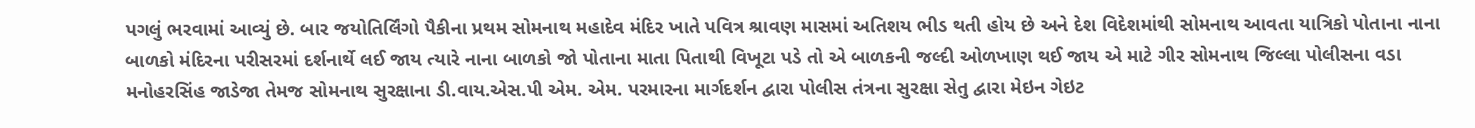પગલું ભરવામાં આવ્યું છે. બાર જયોતિર્લિંગો પૈકીના પ્રથમ સોમનાથ મહાદેવ મંદિર ખાતે પવિત્ર શ્રાવણ માસમાં અતિશય ભીડ થતી હોય છે અને દેશ વિદેશમાંથી સોમનાથ આવતા યાત્રિકો પોતાના નાના બાળકો મંદિરના પરીસરમાં દર્શનાર્થે લઈ જાય ત્યારે નાના બાળકો જો પોતાના માતા પિતાથી વિખૂટા પડે તો એ બાળકની જલ્દી ઓળખાણ થઈ જાય એ માટે ગીર સોમનાથ જિલ્લા પોલીસના વડા મનોહરસિંહ જાડેજા તેમજ સોમનાથ સુરક્ષાના ડી.વાય.એસ.પી એમ. એમ. પરમારના માર્ગદર્શન દ્વારા પોલીસ તંત્રના સુરક્ષા સેતુ દ્વારા મેઇન ગેઇટ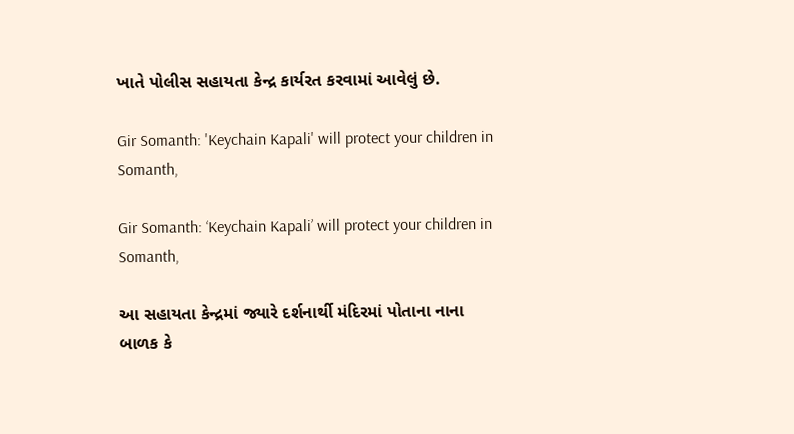ખાતે પોલીસ સહાયતા કેન્દ્ર કાર્યરત કરવામાં આવેલું છે.

Gir Somanth: 'Keychain Kapali' will protect your children in Somanth,

Gir Somanth: ‘Keychain Kapali’ will protect your children in Somanth,

આ સહાયતા કેન્દ્રમાં જ્યારે દર્શનાર્થી મંદિરમાં પોતાના નાના બાળક કે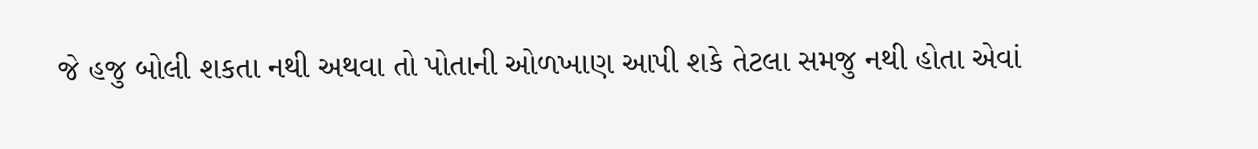જે હજુ બોલી શકતા નથી અથવા તો પોતાની ઓળખાણ આપી શકે તેટલા સમજુ નથી હોતા એવાં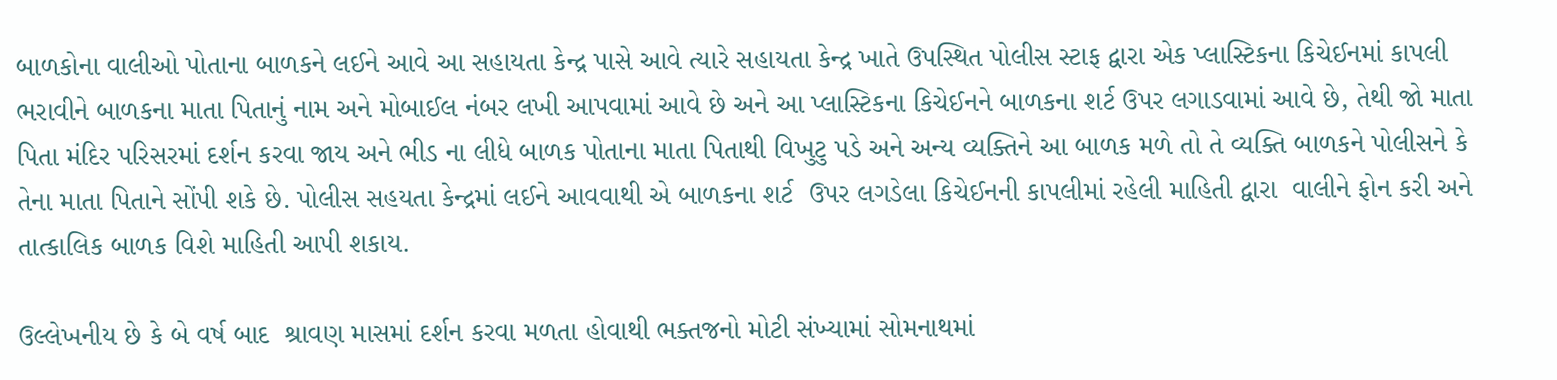બાળકોના વાલીઓ પોતાના બાળકને લઈને આવે આ સહાયતા કેન્દ્ર પાસે આવે ત્યારે સહાયતા કેન્દ્ર ખાતે ઉપસ્થિત પોલીસ સ્ટાફ દ્વારા એક પ્લાસ્ટિકના કિચેઈનમાં કાપલી ભરાવીને બાળકના માતા પિતાનું નામ અને મોબાઈલ નંબર લખી આપવામાં આવે છે અને આ પ્લાસ્ટિકના કિચેઈનને બાળકના શર્ટ ઉપર લગાડવામાં આવે છે, તેથી જો માતા પિતા મંદિર પરિસરમાં દર્શન કરવા જાય અને ભીડ ના લીધે બાળક પોતાના માતા પિતાથી વિખુટુ પડે અને અન્ય વ્યક્તિને આ બાળક મળે તો તે વ્યક્તિ બાળકને પોલીસને કે તેના માતા પિતાને સોંપી શકે છે. પોલીસ સહયતા કેન્દ્રમાં લઈને આવવાથી એ બાળકના શર્ટ  ઉપર લગડેલા કિચેઈનની કાપલીમાં રહેલી માહિતી દ્વારા  વાલીને ફોન કરી અને તાત્કાલિક બાળક વિશે માહિતી આપી શકાય.

ઉલ્લેખનીય છે કે બે વર્ષ બાદ  શ્રાવણ માસમાં દર્શન કરવા મળતા હોવાથી ભક્તજનો મોટી સંખ્યામાં સોમનાથમાં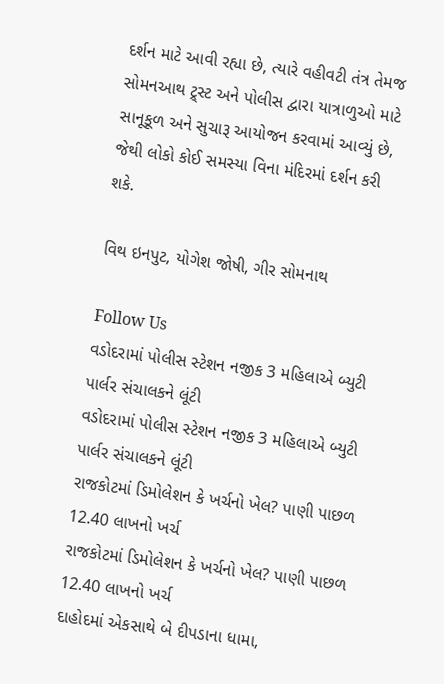દર્શન માટે આવી રહ્યા છે, ત્યારે વહીવટી તંત્ર તેમજ સોમનઆથ ટ્ર્સ્ટ અને પોલીસ દ્વારા યાત્રાળુઓ માટે સાનૂકૂળ અને સુચારૂ આયોજન કરવામાં આવ્યું છે, જેથી લોકો કોઈ સમસ્યા વિના મંદિરમાં દર્શન કરી શકે.

વિથ ઇનપુટ, યોગેશ જોષી, ગીર સોમનાથ

Follow Us
વડોદરામાં પોલીસ સ્ટેશન નજીક 3 મહિલાએ બ્યુટી પાર્લર સંચાલકને લૂંટી
વડોદરામાં પોલીસ સ્ટેશન નજીક 3 મહિલાએ બ્યુટી પાર્લર સંચાલકને લૂંટી
રાજકોટમાં ડિમોલેશન કે ખર્ચનો ખેલ? પાણી પાછળ 12.40 લાખનો ખર્ચ
રાજકોટમાં ડિમોલેશન કે ખર્ચનો ખેલ? પાણી પાછળ 12.40 લાખનો ખર્ચ
દાહોદમાં એકસાથે બે દીપડાના ધામા,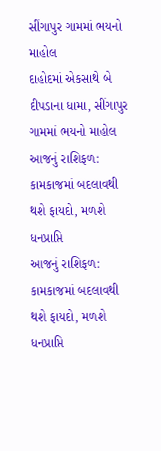સીંગાપુર ગામમાં ભયનો માહોલ
દાહોદમાં એકસાથે બે દીપડાના ધામા, સીંગાપુર ગામમાં ભયનો માહોલ
આજનું રાશિફળ: કામકાજમાં બદલાવથી થશે ફાયદો, મળશે ધનપ્રાપ્તિ
આજનું રાશિફળ: કામકાજમાં બદલાવથી થશે ફાયદો, મળશે ધનપ્રાપ્તિ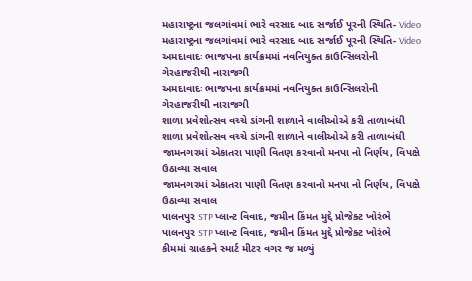મહારાષ્ટ્રના જલગાંવમાં ભારે વરસાદ બાદ સર્જાઈ પૂરની સ્થિતિ- Video
મહારાષ્ટ્રના જલગાંવમાં ભારે વરસાદ બાદ સર્જાઈ પૂરની સ્થિતિ- Video
અમદાવાદઃ ભાજપના કાર્યક્રમમાં નવનિયુક્ત કાઉન્સિલરોની ગેરહાજરીથી નારાજગી
અમદાવાદઃ ભાજપના કાર્યક્રમમાં નવનિયુક્ત કાઉન્સિલરોની ગેરહાજરીથી નારાજગી
શાળા પ્રવેશોત્સવ વચ્ચે ડાંગની શાળાને વાલીઓએ કરી તાળાબંધી
શાળા પ્રવેશોત્સવ વચ્ચે ડાંગની શાળાને વાલીઓએ કરી તાળાબંધી
જામનગરમાં એકાતરા પાણી વિતણ કરવાનો મનપા નો નિર્ણય, વિપક્ષે ઉઠાવ્યા સવાલ
જામનગરમાં એકાતરા પાણી વિતણ કરવાનો મનપા નો નિર્ણય, વિપક્ષે ઉઠાવ્યા સવાલ
પાલનપુર STP પ્લાન્ટ વિવાદ, જમીન કિંમત મુદ્દે પ્રોજેક્ટ ખોરંભે
પાલનપુર STP પ્લાન્ટ વિવાદ, જમીન કિંમત મુદ્દે પ્રોજેક્ટ ખોરંભે
કીમમાં ગ્રાહકને સ્માર્ટ મીટર વગર જ મળ્યું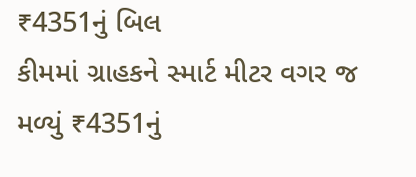₹4351નું બિલ
કીમમાં ગ્રાહકને સ્માર્ટ મીટર વગર જ મળ્યું ₹4351નું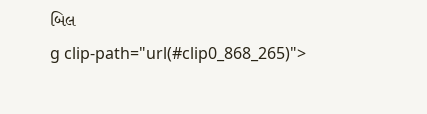બિલ
g clip-path="url(#clip0_868_265)">